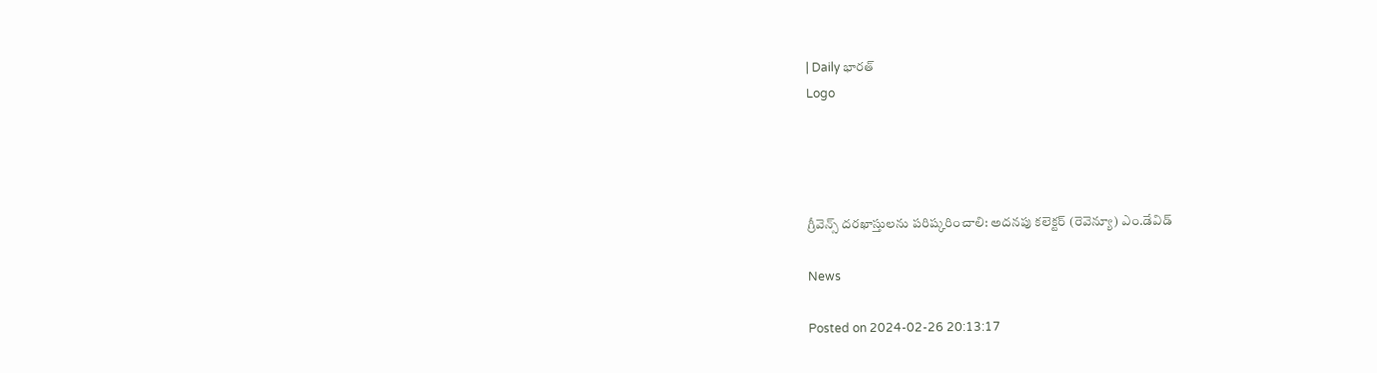| Daily భారత్
Logo




గ్రీవెన్స్ దరఖాస్తులను పరిష్కరించాలి: అదనపు కలెక్టర్ (రెవెన్యూ) ఎం.డేవిడ్

News

Posted on 2024-02-26 20:13:17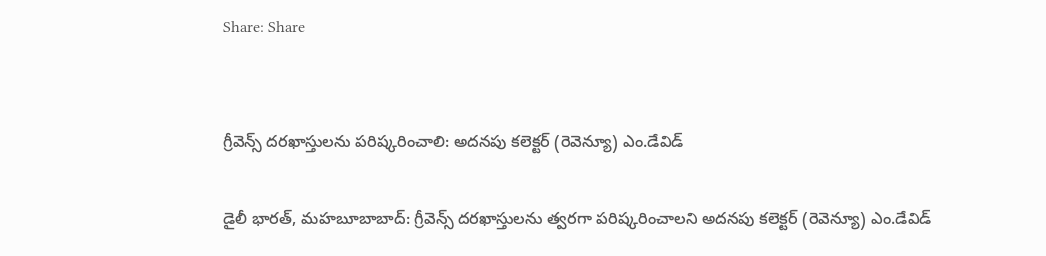Share: Share


గ్రీవెన్స్ దరఖాస్తులను పరిష్కరించాలి: అదనపు కలెక్టర్ (రెవెన్యూ) ఎం.డేవిడ్

డైలీ భారత్, మహబూబాబాద్: గ్రీవెన్స్ దరఖాస్తులను త్వరగా పరిష్కరించాలని అదనపు కలెక్టర్ (రెవెన్యూ) ఎం.డేవిడ్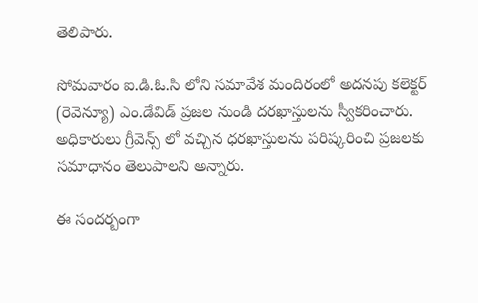తెలిపారు.

సోమవారం ఐ.డి.ఓ.సి లోని సమావేశ మందిరంలో అదనపు కలెక్టర్ (రెవెన్యూ) ఎం.డేవిడ్ ప్రజల నుండి దరఖాస్తులను స్వీకరించారు. అధికారులు గ్రీవెన్స్ లో వచ్చిన ధరఖాస్తులను పరిష్కరించి ప్రజలకు సమాధానం తెలుపాలని అన్నారు.

ఈ సందర్బంగా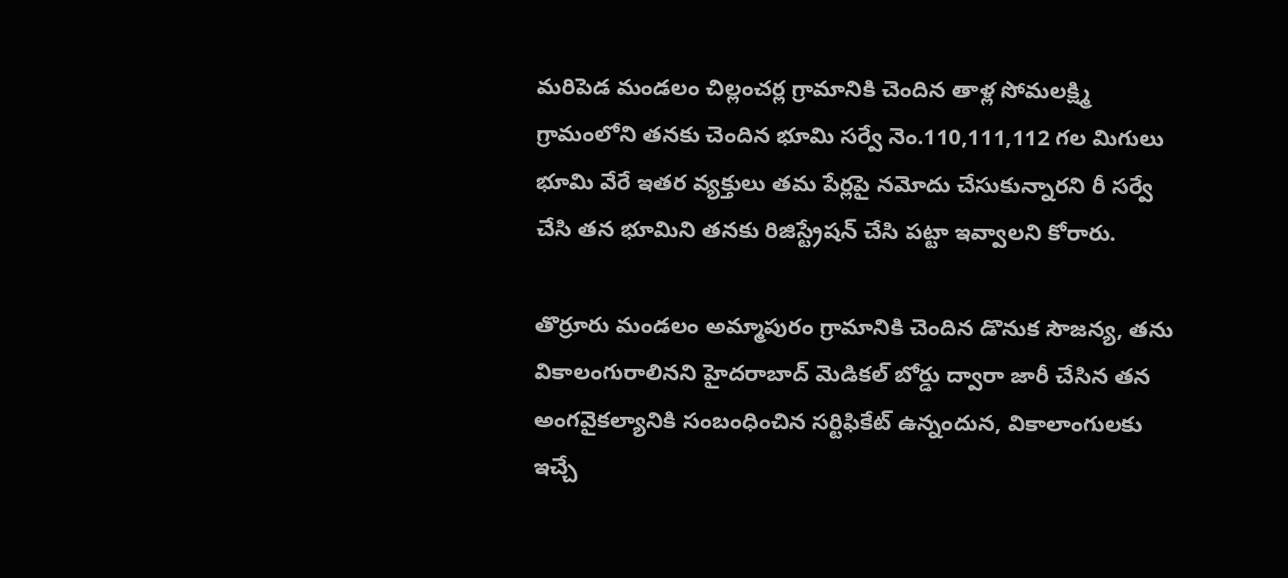మరిపెడ మండలం చిల్లంచర్ల గ్రామానికి చెందిన తాళ్ల సోమలక్ష్మి గ్రామంలోని తనకు చెందిన భూమి సర్వే నెం.110,111,112 గల మిగులు భూమి వేరే ఇతర వ్యక్తులు తమ పేర్లపై నమోదు చేసుకున్నారని రీ సర్వే చేసి తన భూమిని తనకు రిజిస్ట్రేషన్ చేసి పట్టా ఇవ్వాలని కోరారు.

తొర్రూరు మండలం అమ్మాపురం గ్రామానికి చెందిన డొనుక సౌజన్య, తను వికాలంగురాలినని హైదరాబాద్ మెడికల్ బోర్డు ద్వారా జారీ చేసిన తన అంగవైకల్యానికి సంబంధించిన సర్టిఫికేట్ ఉన్నందున, వికాలాంగులకు ఇచ్చే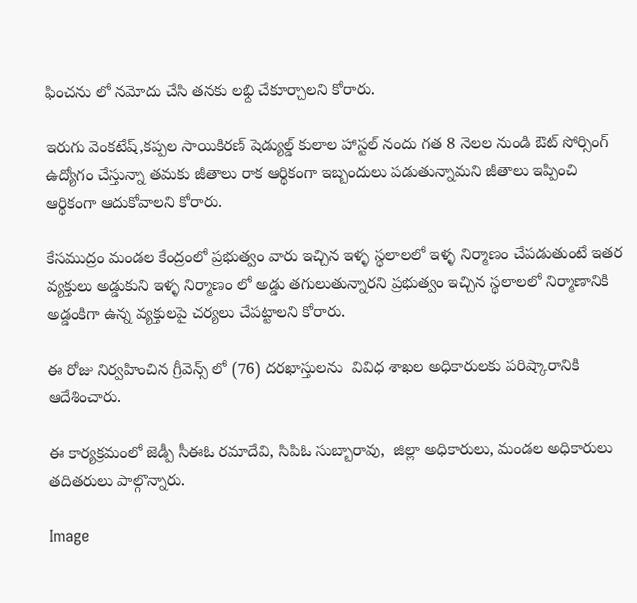ఫించను లో నమోదు చేసి తనకు లభ్ది చేకూర్చాలని కోరారు.

ఇరుగు వెంకటేష్,కప్పల సాయికిరణ్ షెడ్యుల్డ్ కులాల హాస్టల్ నందు గత 8 నెలల నుండి ఔట్ సోర్సింగ్ ఉద్యోగం చేస్తున్నా తమకు జీతాలు రాక ఆర్థికంగా ఇబ్బందులు పడుతున్నామని జీతాలు ఇప్పించి ఆర్థికంగా ఆదుకోవాలని కోరారు.

కేసముద్రం మండల కేంద్రంలో ప్రభుత్వం వారు ఇచ్చిన ఇళ్ళ స్థలాలలో ఇళ్ళ నిర్మాణం చేపడుతుంటే ఇతర వ్యక్తులు అడ్డుకుని ఇళ్ళ నిర్మాణం లో అడ్డు తగులుతున్నారని ప్రభుత్వం ఇచ్చిన స్థలాలలో నిర్మాణానికి అడ్డంకిగా ఉన్న వ్యక్తులపై చర్యలు చేపట్టాలని కోరారు.

ఈ రోజు నిర్వహించిన గ్రీవెన్స్ లో (76) దరఖాస్తులను  వివిధ శాఖల అధికారులకు పరిష్కారానికి ఆదేశించారు.

ఈ కార్యక్రమంలో జెడ్పీ సీఈఓ రమాదేవి, సిపిఓ సుబ్బారావు,  జిల్లా అధికారులు, మండల అధికారులు తదితరులు పాల్గొన్నారు.

Image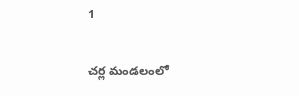1

చర్ల మండలంలో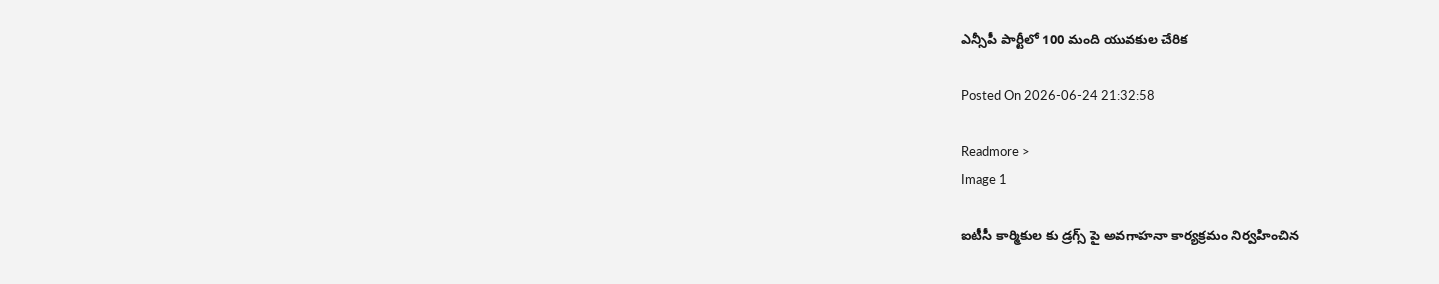ఎన్సీపీ పార్టీలో 100 మంది యువకుల చేరిక

Posted On 2026-06-24 21:32:58

Readmore >
Image 1

ఐటీసీ కార్మికుల కు డ్రగ్స్ పై అవగాహనా కార్యక్రమం నిర్వహించిన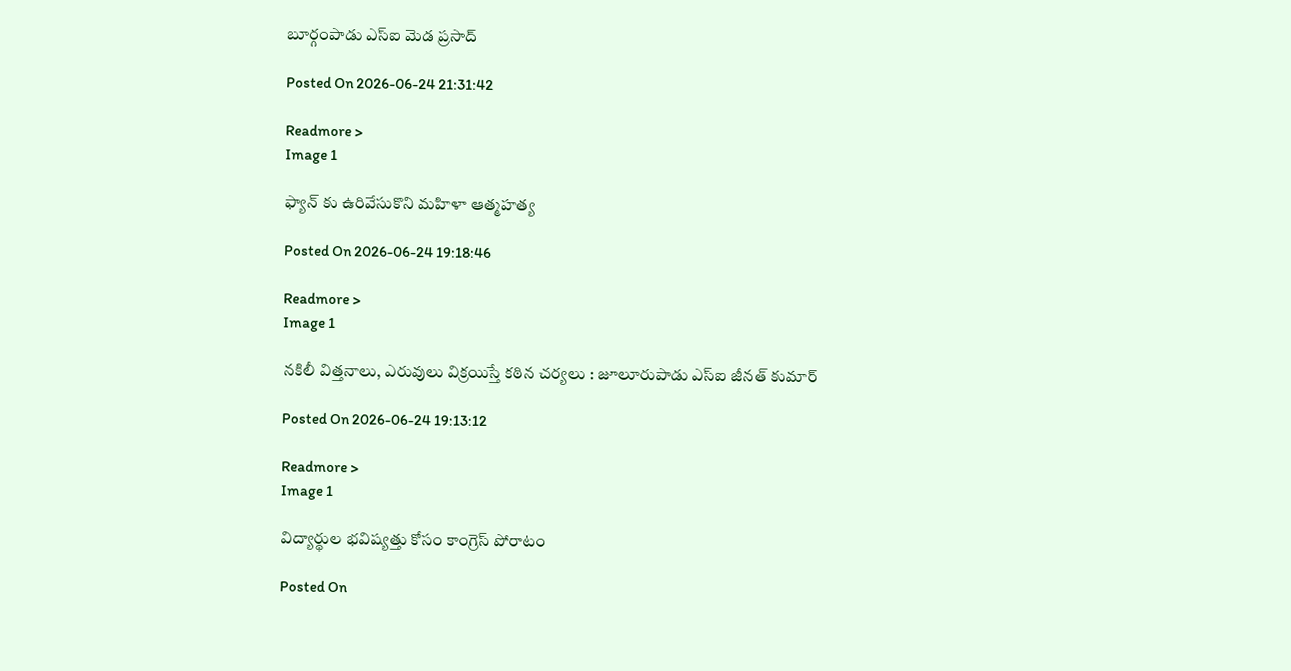బూర్గంపాడు ఎస్ఐ మెడ ప్రసాద్

Posted On 2026-06-24 21:31:42

Readmore >
Image 1

ఫ్యాన్ కు ఉరివేసుకొని మహిళా ఆత్మహత్య

Posted On 2026-06-24 19:18:46

Readmore >
Image 1

నకిలీ విత్తనాలు, ఎరువులు విక్రయిస్తే కఠిన చర్యలు : జూలూరుపాడు ఎస్‌ఐ జీనత్ కుమార్

Posted On 2026-06-24 19:13:12

Readmore >
Image 1

విద్యార్థుల భవిష్యత్తు కోసం కాంగ్రెస్ పోరాటం

Posted On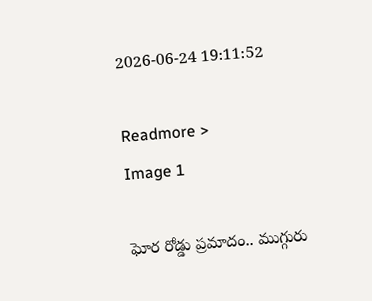2026-06-24 19:11:52

Readmore >
Image 1

ఘోర రోడ్డు ప్రమాదం.. ముగ్గురు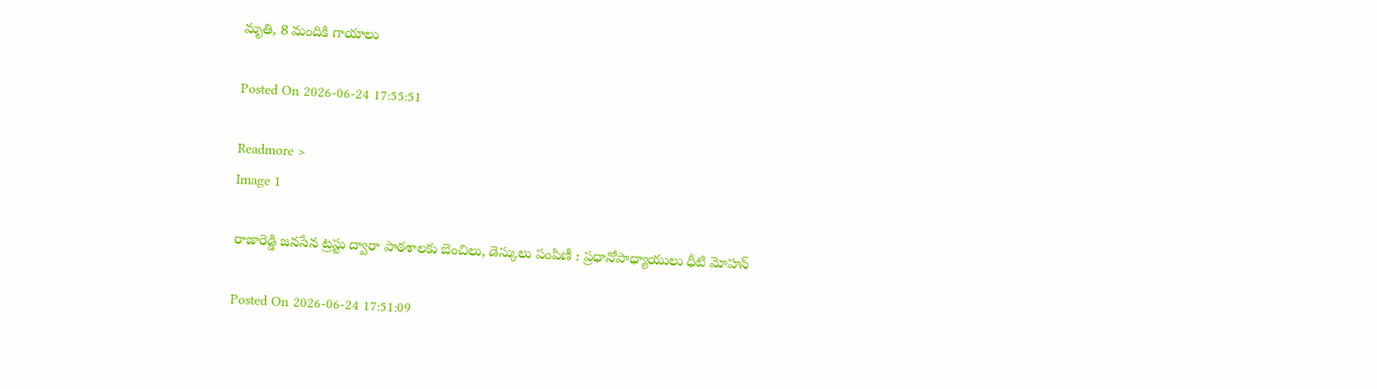మృతి, 8 మందికి గాయాలు

Posted On 2026-06-24 17:55:51

Readmore >
Image 1

రాజారెడ్డి జనసేన ట్రస్టు ద్వారా పాఠశాలకు బెంచిలు, డెస్కులు పంపిణీ : ప్రధానోపాధ్యాయులు ధీటి మోహన్

Posted On 2026-06-24 17:51:09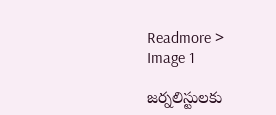Readmore >
Image 1

జర్నలిస్టులకు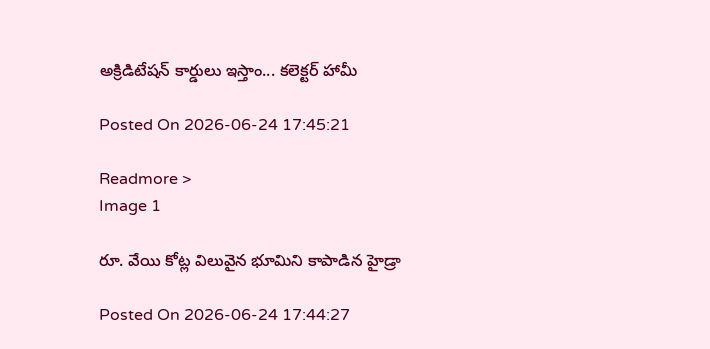అక్రిడిటేషన్ కార్డులు ఇస్తాం... కలెక్టర్ హామీ

Posted On 2026-06-24 17:45:21

Readmore >
Image 1

రూ. వేయి కోట్ల విలువైన భూమిని కాపాడిన హైడ్రా

Posted On 2026-06-24 17:44:27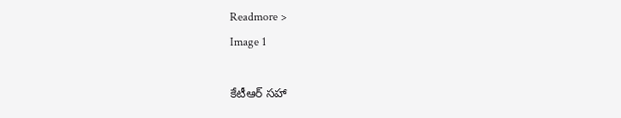Readmore >
Image 1

కేటీఆర్ సహా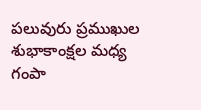పలువురు ప్రముఖుల శుభాకాంక్షల మధ్య గంపా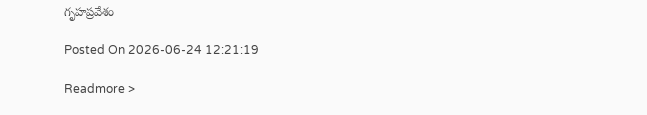గృహప్రవేశం

Posted On 2026-06-24 12:21:19

Readmore >